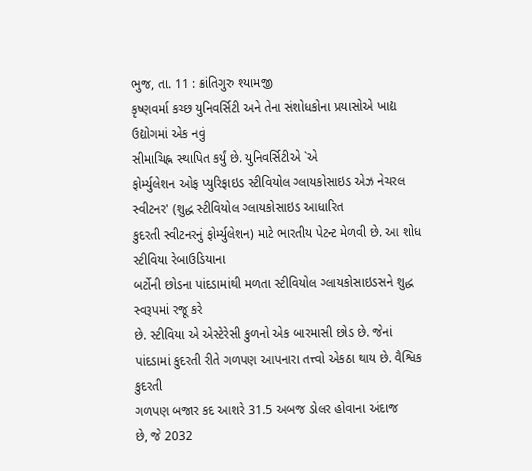ભુજ, તા. 11 : ક્રાંતિગુરુ શ્યામજી
કૃષ્ણવર્મા કચ્છ યુનિવર્સિટી અને તેના સંશોધકોના પ્રયાસોએ ખાદ્ય ઉદ્યોગમાં એક નવું
સીમાચિહ્ન સ્થાપિત કર્યું છે. યુનિવર્સિટીએ `એ
ફોર્મ્યુલેશન ઓફ પ્યુરિફાઇડ સ્ટીવિયોલ ગ્લાયકોસાઇડ એઝ નેચરલ સ્વીટનર' (શુદ્ધ સ્ટીવિયોલ ગ્લાયકોસાઇડ આધારિત
કુદરતી સ્વીટનરનું ફોર્મ્યુલેશન) માટે ભારતીય પેટન્ટ મેળવી છે. આ શોધ સ્ટીવિયા રેબાઉડિયાના
બર્ટોની છોડના પાંદડામાંથી મળતા સ્ટીવિયોલ ગ્લાયકોસાઇડસને શુદ્ધ સ્વરૂપમાં રજૂ કરે
છે. સ્ટીવિયા એ એસ્ટેરેસી કુળનો એક બારમાસી છોડ છે. જેનાં પાંદડામાં કુદરતી રીતે ગળપણ આપનારા તત્ત્વો એકઠા થાય છે. વૈશ્વિક કુદરતી
ગળપણ બજાર કદ આશરે 31.5 અબજ ડોલર હોવાના અંદાજ
છે, જે 2032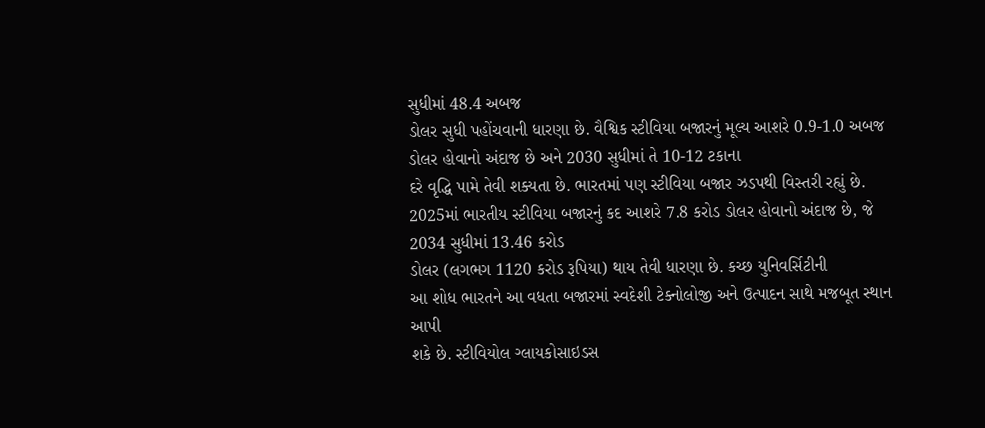સુધીમાં 48.4 અબજ
ડોલર સુધી પહોંચવાની ધારણા છે. વૈશ્વિક સ્ટીવિયા બજારનું મૂલ્ય આશરે 0.9-1.0 અબજ ડોલર હોવાનો અંદાજ છે અને 2030 સુધીમાં તે 10-12 ટકાના
દરે વૃદ્ધિ પામે તેવી શક્યતા છે. ભારતમાં પણ સ્ટીવિયા બજાર ઝડપથી વિસ્તરી રહ્યું છે.
2025માં ભારતીય સ્ટીવિયા બજારનું કદ આશરે 7.8 કરોડ ડોલર હોવાનો અંદાજ છે, જે 2034 સુધીમાં 13.46 કરોડ
ડોલર (લગભગ 1120 કરોડ રૂપિયા) થાય તેવી ધારણા છે. કચ્છ યુનિવર્સિટીની
આ શોધ ભારતને આ વધતા બજારમાં સ્વદેશી ટેક્નોલોજી અને ઉત્પાદન સાથે મજબૂત સ્થાન આપી
શકે છે. સ્ટીવિયોલ ગ્લાયકોસાઇડસ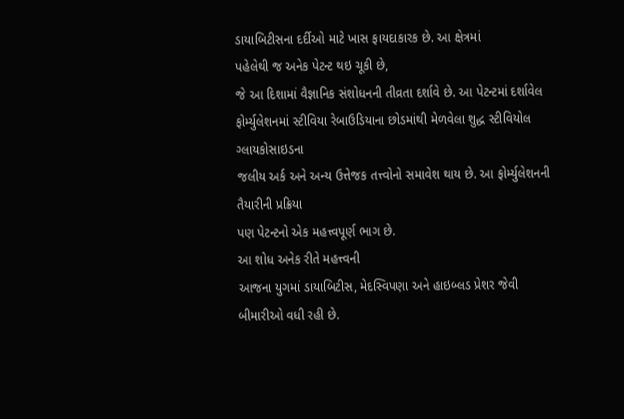ડાયાબિટીસના દર્દીઓ માટે ખાસ ફાયદાકારક છે. આ ક્ષેત્રમાં
પહેલેથી જ અનેક પેટન્ટ થઇ ચૂકી છે,
જે આ દિશામાં વૈજ્ઞાનિક સંશોધનની તીવ્રતા દર્શાવે છે. આ પેટન્ટમાં દર્શાવેલ
ફોર્મ્યુલેશનમાં સ્ટીવિયા રેબાઉડિયાના છોડમાંથી મેળવેલા શુદ્ધ સ્ટીવિયોલ ગ્લાયકોસાઇડના
જલીય અર્ક અને અન્ય ઉત્તેજક તત્ત્વોનો સમાવેશ થાય છે. આ ફોર્મ્યુલેશનની તૈયારીની પ્રક્રિયા
પણ પેટન્ટનો એક મહત્ત્વપૂર્ણ ભાગ છે.
આ શોધ અનેક રીતે મહત્ત્વની
આજના યુગમાં ડાયાબિટીસ, મેદસ્વિપણા અને હાઇબ્લડ પ્રેશર જેવી
બીમારીઓ વધી રહી છે.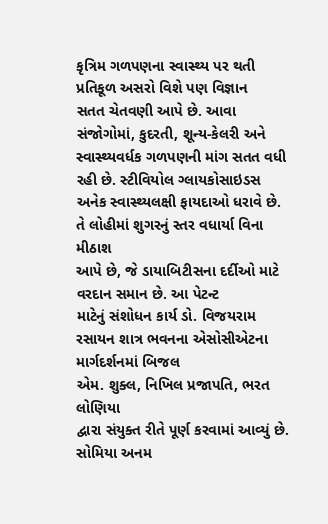કૃત્રિમ ગળપણના સ્વાસ્થ્ય પર થતી પ્રતિકૂળ અસરો વિશે પણ વિજ્ઞાન
સતત ચેતવણી આપે છે. આવા સંજોગોમાં, કુદરતી, શૂન્ય-કેલરી અને સ્વાસ્થ્યવર્ધક ગળપણની માંગ સતત વધી રહી છે. સ્ટીવિયોલ ગ્લાયકોસાઇડસ
અનેક સ્વાસ્થ્યલક્ષી ફાયદાઓ ધરાવે છે. તે લોહીમાં શુગરનું સ્તર વધાર્યા વિના મીઠાશ
આપે છે, જે ડાયાબિટીસના દર્દીઓ માટે વરદાન સમાન છે. આ પેટન્ટ
માટેનું સંશોધન કાર્ય ડો. વિજયરામ રસાયન શાત્ર ભવનના એસોસીએટના માર્ગદર્શનમાં બિજલ
એમ. શુક્લ, નિખિલ પ્રજાપતિ, ભરત લોણિયા
દ્વારા સંયુક્ત રીતે પૂર્ણ કરવામાં આવ્યું છે. સોમિયા અનમ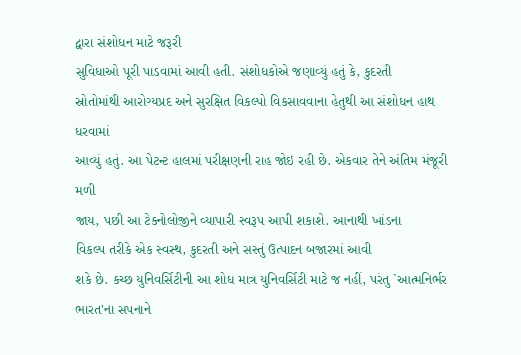દ્વારા સંશોધન માટે જરૂરી
સુવિધાઓ પૂરી પાડવામાં આવી હતી. સંશોધકોએ જણાવ્યું હતું કે, કુદરતી
સ્રોતોમાંથી આરોગ્યપ્રદ અને સુરક્ષિત વિકલ્પો વિકસાવવાના હેતુથી આ સંશોધન હાથ ધરવામાં
આવ્યું હતું. આ પેટન્ટ હાલમાં પરીક્ષણની રાહ જોઇ રહી છે. એકવાર તેને અંતિમ મંજૂરી મળી
જાય, પછી આ ટેક્નોલોજીને વ્યાપારી સ્વરૂપ આપી શકાશે. આનાથી ખાંડના
વિકલ્પ તરીકે એક સ્વસ્થ, કુદરતી અને સસ્તું ઉત્પાદન બજારમાં આવી
શકે છે. કચ્છ યુનિવર્સિટીની આ શોધ માત્ર યુનિવર્સિટી માટે જ નહીં, પરંતુ `આત્મનિર્ભર ભારત'ના સપનાને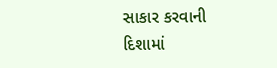સાકાર કરવાની દિશામાં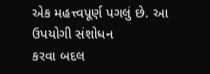એક મહત્ત્વપૂર્ણ પગલું છે. આ ઉપયોગી સંશોધન
કરવા બદલ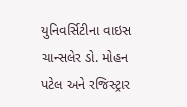યુનિવર્સિટીના વાઇસ ચાન્સલેર ડો. મોહન પટેલ અને રજિસ્ટ્રાર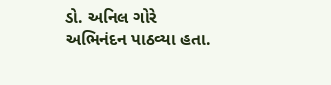ડો. અનિલ ગોરે
અભિનંદન પાઠવ્યા હતા.